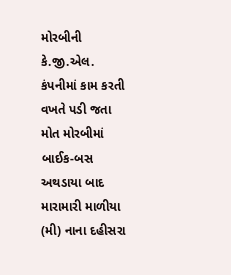મોરબીની કે.જી.એલ. કંપનીમાં કામ કરતી વખતે પડી જતા મોત મોરબીમાં બાઈક-બસ અથડાયા બાદ મારામારી માળીયા (મી) નાના દહીસરા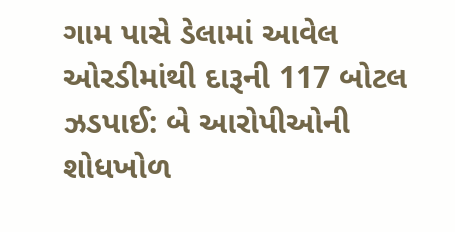ગામ પાસે ડેલામાં આવેલ ઓરડીમાંથી દારૂની 117 બોટલ ઝડપાઈ: બે આરોપીઓની શોધખોળ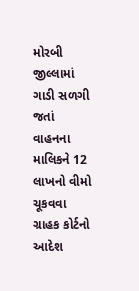મોરબી જીલ્લામાં ગાડી સળગી જતાં વાહનના માલિકને 12 લાખનો વીમો ચૂકવવા ગ્રાહક કોર્ટનો આદેશ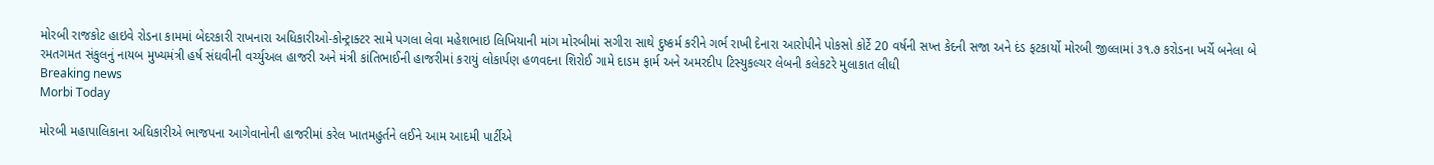મોરબી રાજકોટ હાઇવે રોડના કામમાં બેદરકારી રાખનારા અધિકારીઓ-કોન્ટ્રાક્ટર સામે પગલા લેવા મહેશભાઇ લિખિયાની માંગ મોરબીમાં સગીરા સાથે દુષ્કર્મ કરીને ગર્ભ રાખી દેનારા આરોપીને પોકસો કોર્ટે 20 વર્ષની સખ્ત કેદની સજા અને દંડ ફટકાર્યો મોરબી જીલ્લામાં ૩૧.૭ કરોડના ખર્ચે બનેલા બે રમતગમત સંકુલનું નાયબ મુખ્યમંત્રી હર્ષ સંઘવીની વર્ચ્યુઅલ હાજરી અને મંત્રી કાંતિભાઈની હાજરીમાં કરાયું લોકાર્પણ હળવદના શિરોઈ ગામે દાડમ ફાર્મ અને અમરદીપ ટિસ્યુકલ્ચર લેબની કલેકટરે મુલાકાત લીધી
Breaking news
Morbi Today

મોરબી મહાપાલિકાના અધિકારીએ ભાજપના આગેવાનોની હાજરીમાં કરેલ ખાતમહુર્તને લઈને આમ આદમી પાર્ટીએ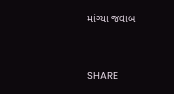માંગ્યા જવાબ


SHARE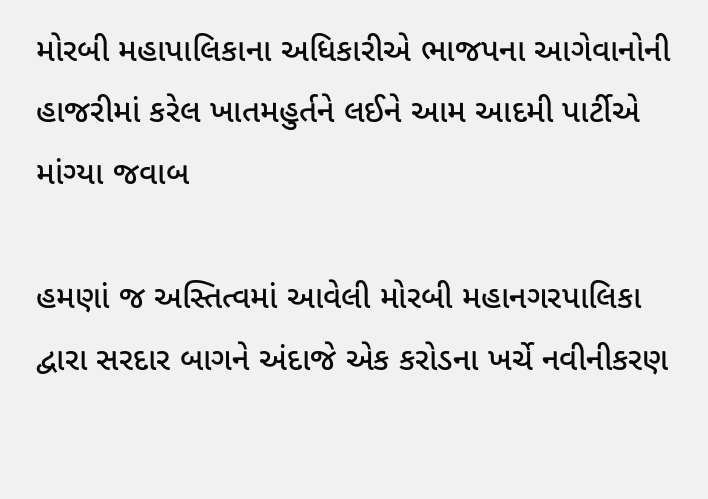મોરબી મહાપાલિકાના અધિકારીએ ભાજપના આગેવાનોની હાજરીમાં કરેલ ખાતમહુર્તને લઈને આમ આદમી પાર્ટીએ માંગ્યા જવાબ

હમણાં જ અસ્તિત્વમાં આવેલી મોરબી મહાનગરપાલિકા દ્વારા સરદાર બાગને અંદાજે એક કરોડના ખર્ચે નવીનીકરણ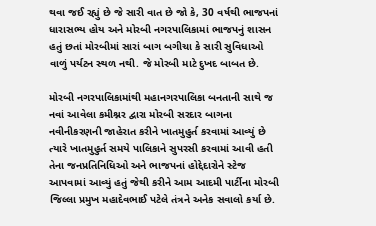થવા જઈ રહ્યું છે જે સારી વાત છે જો કે, 30 વર્ષથી ભાજપનાં ધારાસભ્ય હોય અને મોરબી નગરપાલિકામાં ભાજપનું શાસન હતું છતાં મોરબીમાં સારાં બાગ બગીચા કે સારી સુવિધાઓ વાળું પર્યટન સ્થળ નથી. જે મોરબી માટે દુખદ બાબત છે.

મોરબી નગરપાલિકામાંથી મહાનગરપાલિકા બનતાની સાથે જ નવાં આવેલા કમીશ્નર દ્વારા મોરબી સરદાર બાગના નવીનીકરણની જાહેરાત કરીને ખાતમુહુર્ત કરવામાં આવ્યું છે ત્યારે ખાતમુહુર્ત સમયે પાલિકાને સુપરસી કરવામાં આવી હતી તેના જનપ્રતિનિધિઓ અને ભાજપનાં હોદ્દેદારોને સ્ટેજ આપવામાં આવ્યું હતું જેથી કરીને આમ આદમી પાર્ટીના મોરબી જિલ્લા પ્રમુખ મહાદેવભાઈ પટેલે તંત્રને અનેક સવાલો કર્યા છે.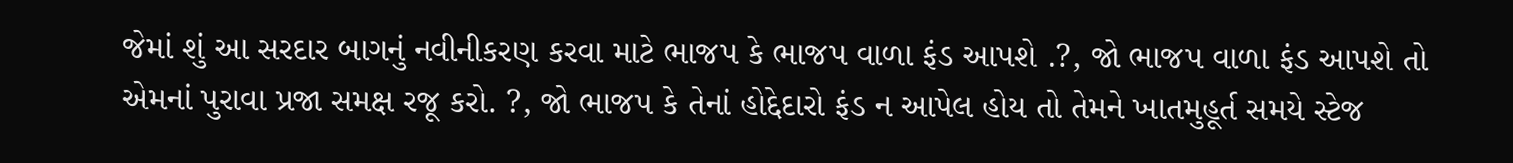જેમાં શું આ સરદાર બાગનું નવીનીકરણ કરવા માટે ભાજપ કે ભાજપ વાળા ફંડ આપશે .?, જો ભાજપ વાળા ફંડ આપશે તો એમનાં પુરાવા પ્રજા સમક્ષ રજૂ કરો. ?, જો ભાજપ કે તેનાં હોદ્દેદારો ફંડ ન આપેલ હોય તો તેમને ખાતમુહૂર્ત સમયે સ્ટેજ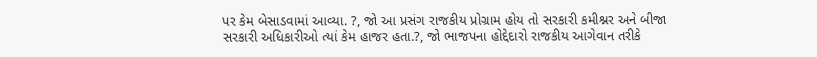પર કેમ બેસાડવામાં આવ્યા. ?, જો આ પ્રસંગ રાજકીય પ્રોગ્રામ હોય તો સરકારી કમીશ્નર અને બીજા સરકારી અધિકારીઓ ત્યાં કેમ હાજર હતા.?, જો ભાજપના હોદ્દેદારો રાજકીય આગેવાન તરીકે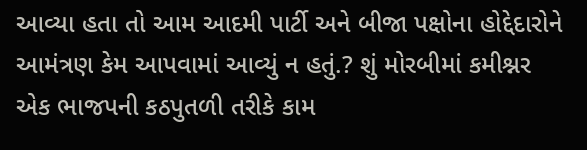આવ્યા હતા તો આમ આદમી પાર્ટી અને બીજા પક્ષોના હોદ્દેદારોને આમંત્રણ કેમ આપવામાં આવ્યું ન હતું.? શું મોરબીમાં કમીશ્નર એક ભાજપની કઠપુતળી તરીકે કામ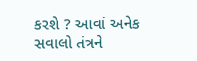કરશે ? આવાં અનેક સવાલો તંત્રને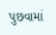પુછવામાં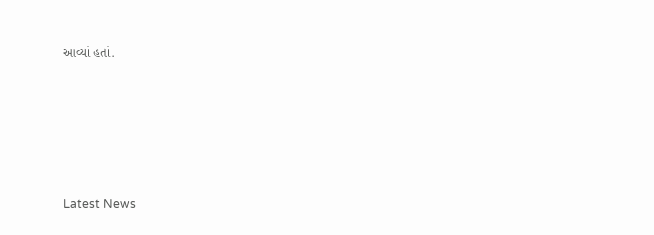આવ્યાં હતાં.






Latest News